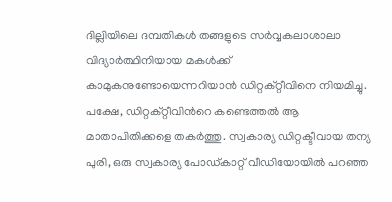ദില്ലിയിലെ ദമ്പതികൾ തങ്ങളുടെ സർവ്വകലാശാലാ വിദ്യാര്‍ത്ഥിനിയായ മകൾക്ക് കാമുകനുണ്ടോയെന്നറിയാന്‍ ഡിറ്റക്റ്റീവിനെ നിയമിച്ചു. പക്ഷേ, ഡിറ്റക്റ്റീവിന്‍റെ കണ്ടെത്തല്‍ ആ മാതാപിതിക്കളെ തകര്‍ത്തു. സ്വകാര്യ ഡിറ്റക്ടീവായ തന്യ പുരി, ഒരു സ്വകാര്യ പോഡ്കാറ്റ് വീഡിയോയില്‍ പറഞ്ഞ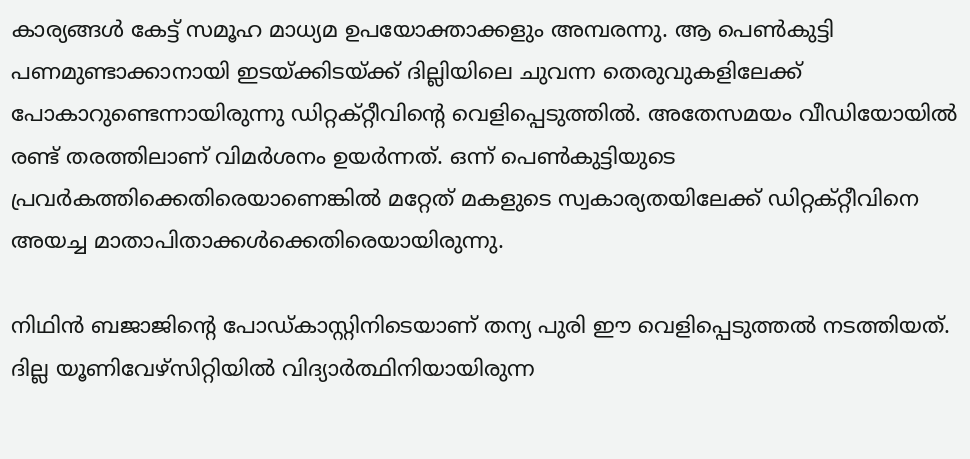കാര്യങ്ങൾ കേട്ട് സമൂഹ മാധ്യമ ഉപയോക്താക്കളും അമ്പരന്നു. ആ പെണ്‍കുട്ടി പണമുണ്ടാക്കാനായി ഇടയ്ക്കിടയ്ക്ക് ദില്ലിയിലെ ചുവന്ന തെരുവുകളിലേക്ക് പോകാറുണ്ടെന്നായിരുന്നു ഡിറ്റക്റ്റീവിന്‍റെ വെളിപ്പെടുത്തിൽ. അതേസമയം വീഡിയോയില്‍ രണ്ട് തരത്തിലാണ് വിമ‍ർശനം ഉയർന്നത്. ഒന്ന് പെണ്‍കുട്ടിയുടെ പ്രവര്‍കത്തിക്കെതിരെയാണെങ്കില്‍ മറ്റേത് മകളുടെ സ്വകാര്യതയിലേക്ക് ഡിറ്റക്റ്റീവിനെ അയച്ച മാതാപിതാക്കൾക്കെതിരെയായിരുന്നു.

നിഥിന്‍ ബജാജിന്‍റെ പോഡ്കാസ്റ്റിനിടെയാണ് തന്യ പുരി ഈ വെളിപ്പെടുത്തല്‍ നടത്തിയത്. ദില്ല യൂണിവേഴ്സിറ്റിയിൽ വിദ്യാർത്ഥിനിയായിരുന്ന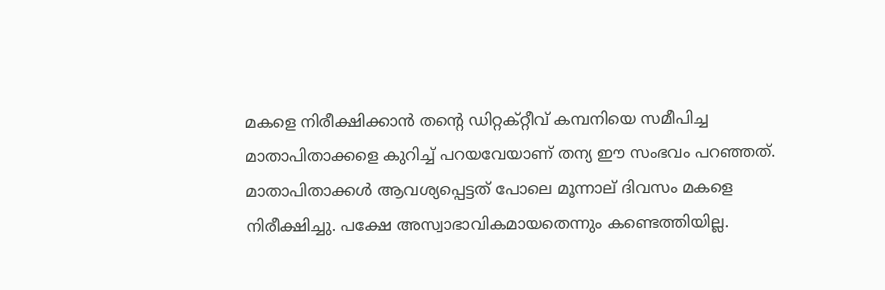മകളെ നിരീക്ഷിക്കാൻ തന്‍റെ ഡിറ്റക്റ്റീവ് കമ്പനിയെ സമീപിച്ച മാതാപിതാക്കളെ കുറിച്ച് പറയവേയാണ് തന്യ ഈ സംഭവം പറഞ്ഞത്. മാതാപിതാക്കള്‍ ആവശ്യപ്പെട്ടത് പോലെ മൂന്നാല് ദിവസം മകളെ നിരീക്ഷിച്ചു. പക്ഷേ അസ്വാഭാവികമായതെന്നും കണ്ടെത്തിയില്ല.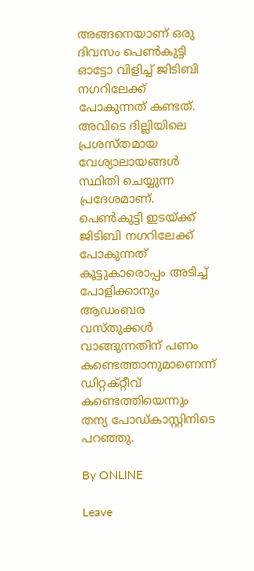അങ്ങനെയാണ് ഒരു ദിവസം പെണ്‍കുട്ടി ഓട്ടോ വിളിച്ച് ജിടിബി നഗറിലേക്ക് പോകുന്നത് കണ്ടത്. അവിടെ ദില്ലിയിലെ പ്രശസ്തമായ വേശ്യാലായങ്ങൾ സ്ഥിതി ചെയ്യുന്ന പ്രദേശമാണ്. പെണ്‍കുട്ടി ഇടയ്ക്ക് ജിടിബി നഗറിലേക്ക് പോകുന്നത് കൂട്ടുകാരൊപ്പം അടിച്ച് പോളിക്കാനും ആഡംബര വസ്തുക്കൾ വാങ്ങുന്നതിന് പണം കണ്ടെത്താനുമാണെന്ന് ഡിറ്റക്റ്റീവ് കണ്ടെത്തിയെന്നും തന്യ പോഡ്കാസ്റ്റിനിടെ പറഞ്ഞു.

By ONLINE

Leave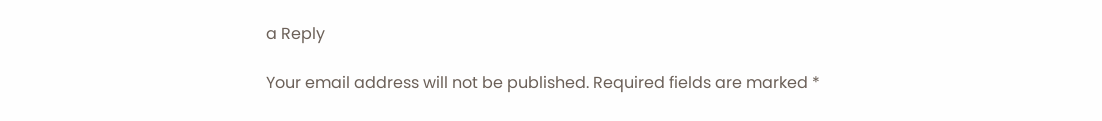a Reply

Your email address will not be published. Required fields are marked *